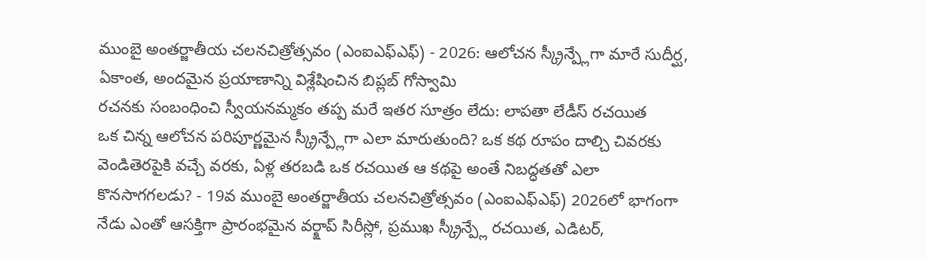ముంబై అంతర్జాతీయ చలనచిత్రోత్సవం (ఎంఐఎఫ్ఎఫ్) - 2026: ఆలోచన స్క్రీన్ప్లేగా మారే సుదీర్ఘ, ఏకాంత, అందమైన ప్రయాణాన్ని విశ్లేషించిన బిప్లబ్ గోస్వామి
రచనకు సంబంధించి స్వీయనమ్మకం తప్ప మరే ఇతర సూత్రం లేదు: లాపతా లేడీస్ రచయిత
ఒక చిన్న ఆలోచన పరిపూర్ణమైన స్క్రీన్ప్లేగా ఎలా మారుతుంది? ఒక కథ రూపం దాల్చి చివరకు వెండితెరపైకి వచ్చే వరకు, ఏళ్ల తరబడి ఒక రచయిత ఆ కథపై అంతే నిబద్ధతతో ఎలా కొనసాగగలడు? - 19వ ముంబై అంతర్జాతీయ చలనచిత్రోత్సవం (ఎంఐఎఫ్ఎఫ్) 2026లో భాగంగా నేడు ఎంతో ఆసక్తిగా ప్రారంభమైన వర్క్షాప్ సిరీస్లో, ప్రముఖ స్క్రీన్ప్లే రచయిత, ఎడిటర్,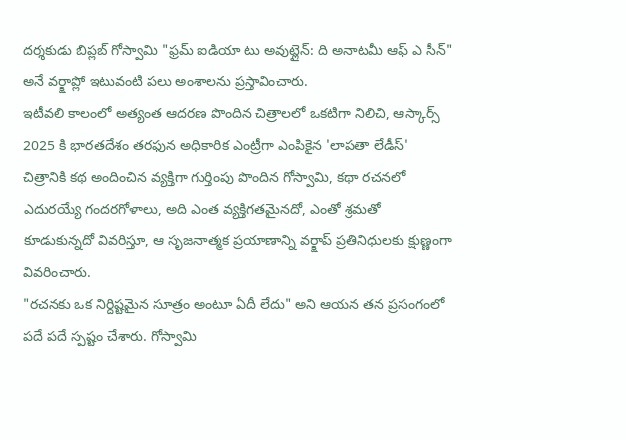దర్శకుడు బిప్లబ్ గోస్వామి "ఫ్రమ్ ఐడియా టు అవుట్లైన్: ది అనాటమీ ఆఫ్ ఎ సీన్" అనే వర్క్షాప్లో ఇటువంటి పలు అంశాలను ప్రస్తావించారు.
ఇటీవలి కాలంలో అత్యంత ఆదరణ పొందిన చిత్రాలలో ఒకటిగా నిలిచి, ఆస్కార్స్ 2025 కి భారతదేశం తరఫున అధికారిక ఎంట్రీగా ఎంపికైన 'లాపతా లేడీస్' చిత్రానికి కథ అందించిన వ్యక్తిగా గుర్తింపు పొందిన గోస్వామి, కథా రచనలో ఎదురయ్యే గందరగోళాలు, అది ఎంత వ్యక్తిగతమైనదో, ఎంతో శ్రమతో కూడుకున్నదో వివరిస్తూ, ఆ సృజనాత్మక ప్రయాణాన్ని వర్క్షాప్ ప్రతినిధులకు క్షుణ్ణంగా వివరించారు.
"రచనకు ఒక నిర్దిష్టమైన సూత్రం అంటూ ఏదీ లేదు" అని ఆయన తన ప్రసంగంలో పదే పదే స్పష్టం చేశారు. గోస్వామి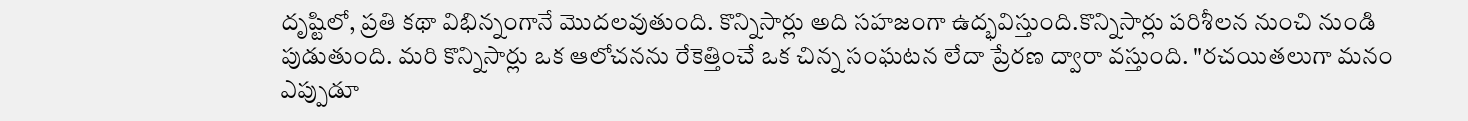దృష్టిలో, ప్రతి కథా విభిన్నంగానే మొదలవుతుంది. కొన్నిసార్లు అది సహజంగా ఉద్భవిస్తుంది.కొన్నిసార్లు పరిశీలన నుంచి నుండి పుడుతుంది. మరి కొన్నిసార్లు ఒక ఆలోచనను రేకెత్తించే ఒక చిన్న సంఘటన లేదా ప్రేరణ ద్వారా వస్తుంది. "రచయితలుగా మనం ఎప్పుడూ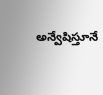అన్వేషిస్తూనే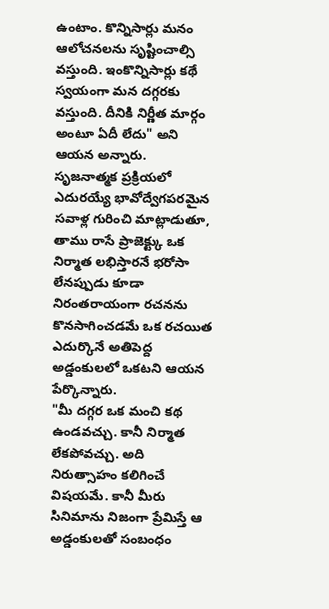ఉంటాం. కొన్నిసార్లు మనం ఆలోచనలను సృష్టించాల్సి వస్తుంది. ఇంకొన్నిసార్లు కథే స్వయంగా మన దగ్గరకు వస్తుంది. దీనికి నిర్ణీత మార్గం అంటూ ఏదీ లేదు" అని ఆయన అన్నారు.
సృజనాత్మక ప్రక్రియలో ఎదురయ్యే భావోద్వేగపరమైన సవాళ్ల గురించి మాట్లాడుతూ, తాము రాసే ప్రాజెక్ట్కు ఒక నిర్మాత లభిస్తారనే భరోసా లేనప్పుడు కూడా నిరంతరాయంగా రచనను కొనసాగించడమే ఒక రచయిత ఎదుర్కొనే అతిపెద్ద అడ్డంకులలో ఒకటని ఆయన పేర్కొన్నారు.
"మీ దగ్గర ఒక మంచి కథ ఉండవచ్చు. కానీ నిర్మాత లేకపోవచ్చు. అది నిరుత్సాహం కలిగించే విషయమే. కానీ మీరు సినిమాను నిజంగా ప్రేమిస్తే ఆ అడ్డంకులతో సంబంధం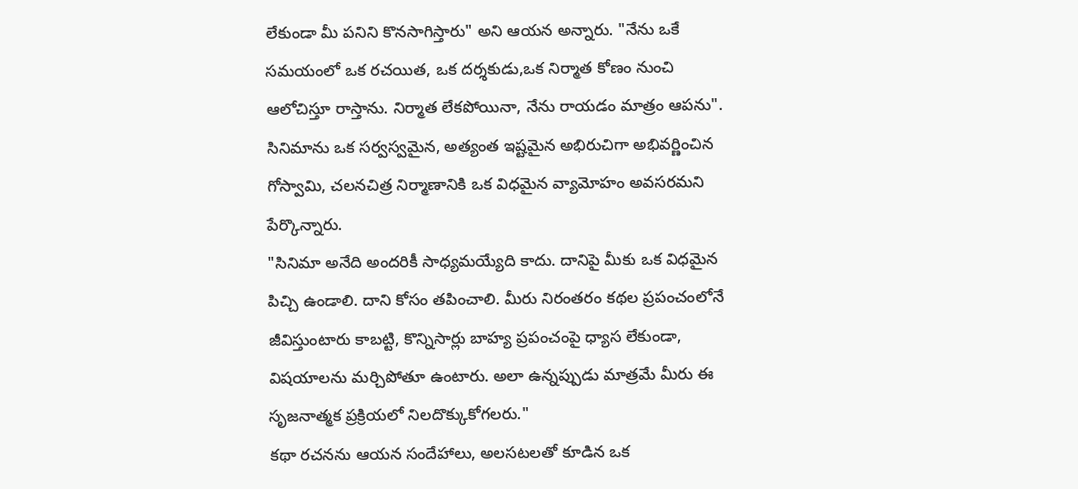లేకుండా మీ పనిని కొనసాగిస్తారు" అని ఆయన అన్నారు. "నేను ఒకే సమయంలో ఒక రచయిత, ఒక దర్శకుడు,ఒక నిర్మాత కోణం నుంచి ఆలోచిస్తూ రాస్తాను. నిర్మాత లేకపోయినా, నేను రాయడం మాత్రం ఆపను". సినిమాను ఒక సర్వస్వమైన, అత్యంత ఇష్టమైన అభిరుచిగా అభివర్ణించిన గోస్వామి, చలనచిత్ర నిర్మాణానికి ఒక విధమైన వ్యామోహం అవసరమని పేర్కొన్నారు.
"సినిమా అనేది అందరికీ సాధ్యమయ్యేది కాదు. దానిపై మీకు ఒక విధమైన పిచ్చి ఉండాలి. దాని కోసం తపించాలి. మీరు నిరంతరం కథల ప్రపంచంలోనే జీవిస్తుంటారు కాబట్టి, కొన్నిసార్లు బాహ్య ప్రపంచంపై ధ్యాస లేకుండా, విషయాలను మర్చిపోతూ ఉంటారు. అలా ఉన్నప్పుడు మాత్రమే మీరు ఈ సృజనాత్మక ప్రక్రియలో నిలదొక్కుకోగలరు."
కథా రచనను ఆయన సందేహాలు, అలసటలతో కూడిన ఒక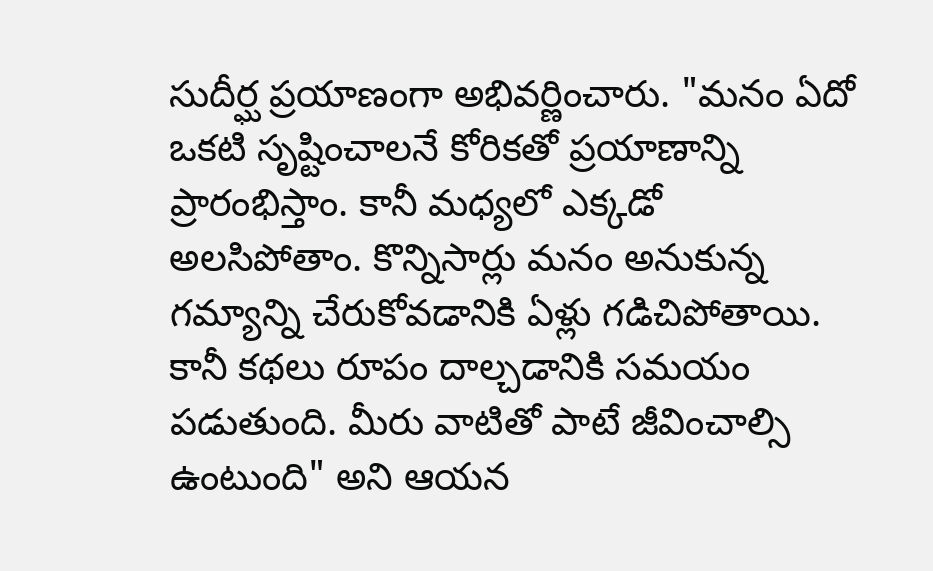సుదీర్ఘ ప్రయాణంగా అభివర్ణించారు. "మనం ఏదో ఒకటి సృష్టించాలనే కోరికతో ప్రయాణాన్ని ప్రారంభిస్తాం. కానీ మధ్యలో ఎక్కడో అలసిపోతాం. కొన్నిసార్లు మనం అనుకున్న గమ్యాన్ని చేరుకోవడానికి ఏళ్లు గడిచిపోతాయి. కానీ కథలు రూపం దాల్చడానికి సమయం పడుతుంది. మీరు వాటితో పాటే జీవించాల్సి ఉంటుంది" అని ఆయన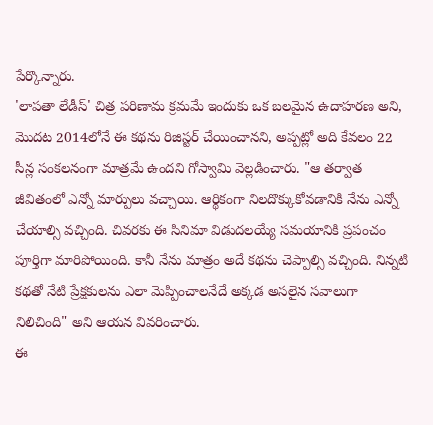పేర్కొన్నారు.
'లాపతా లేడీస్' చిత్ర పరిణామ క్రమమే ఇందుకు ఒక బలమైన ఉదాహరణ అని, మొదట 2014లోనే ఈ కథను రిజిస్టర్ చేయించానని, అప్పట్లో అది కేవలం 22 సీన్ల సంకలనంగా మాత్రమే ఉందని గోస్వామి వెల్లడించారు. "ఆ తర్వాత జీవితంలో ఎన్నో మార్పులు వచ్చాయి. ఆర్థికంగా నిలదొక్కుకోవడానికి నేను ఎన్నో చేయాల్సి వచ్చింది. చివరకు ఈ సినిమా విడుదలయ్యే సమయానికి ప్రపంచం పూర్తిగా మారిపోయింది. కానీ నేను మాత్రం అదే కథను చెప్పాల్సి వచ్చింది. నిన్నటి కథతో నేటి ప్రేక్షకులను ఎలా మెప్పించాలనేదే అక్కడ అసలైన సవాలుగా నిలిచింది" అని ఆయన వివరించారు.
ఈ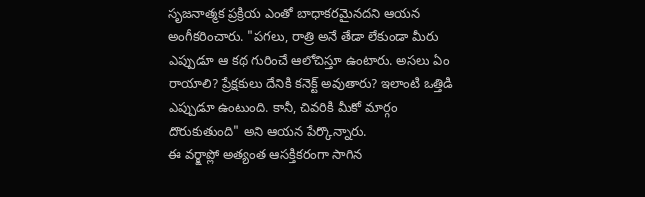సృజనాత్మక ప్రక్రియ ఎంతో బాధాకరమైనదని ఆయన అంగీకరించారు. "పగలు, రాత్రి అనే తేడా లేకుండా మీరు ఎప్పుడూ ఆ కథ గురించే ఆలోచిస్తూ ఉంటారు. అసలు ఏం రాయాలి? ప్రేక్షకులు దేనికి కనెక్ట్ అవుతారు? ఇలాంటి ఒత్తిడి ఎప్పుడూ ఉంటుంది. కానీ, చివరికి మీకో మార్గం దొరుకుతుంది" అని ఆయన పేర్కొన్నారు.
ఈ వర్క్షాప్లో అత్యంత ఆసక్తికరంగా సాగిన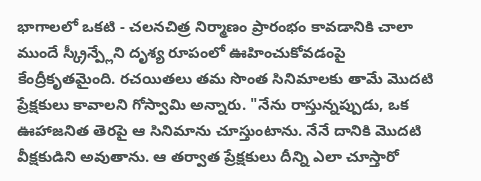భాగాలలో ఒకటి - చలనచిత్ర నిర్మాణం ప్రారంభం కావడానికి చాలా ముందే స్క్రీన్ప్లేని దృశ్య రూపంలో ఊహించుకోవడంపై కేంద్రీకృతమైంది. రచయితలు తమ సొంత సినిమాలకు తామే మొదటి ప్రేక్షకులు కావాలని గోస్వామి అన్నారు. "నేను రాస్తున్నప్పుడు, ఒక ఊహాజనిత తెరపై ఆ సినిమాను చూస్తుంటాను. నేనే దానికి మొదటి వీక్షకుడిని అవుతాను. ఆ తర్వాత ప్రేక్షకులు దీన్ని ఎలా చూస్తారో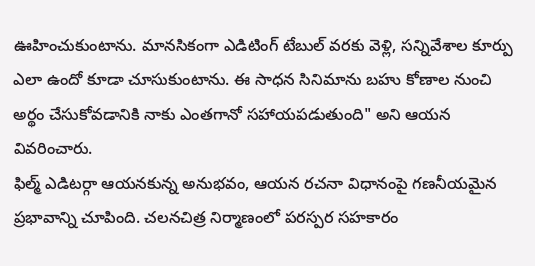ఊహించుకుంటాను. మానసికంగా ఎడిటింగ్ టేబుల్ వరకు వెళ్లి, సన్నివేశాల కూర్పు ఎలా ఉందో కూడా చూసుకుంటాను. ఈ సాధన సినిమాను బహు కోణాల నుంచి అర్థం చేసుకోవడానికి నాకు ఎంతగానో సహాయపడుతుంది" అని ఆయన వివరించారు.
ఫిల్మ్ ఎడిటర్గా ఆయనకున్న అనుభవం, ఆయన రచనా విధానంపై గణనీయమైన ప్రభావాన్ని చూపింది. చలనచిత్ర నిర్మాణంలో పరస్పర సహకారం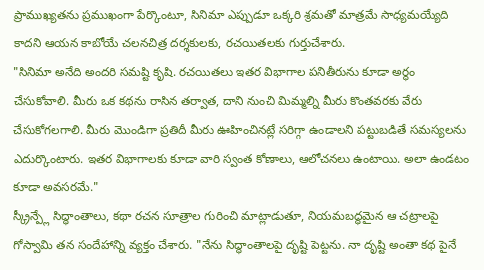ప్రాముఖ్యతను ప్రముఖంగా పేర్కొంటూ, సినిమా ఎప్పుడూ ఒక్కరి శ్రమతో మాత్రమే సాధ్యమయ్యేది కాదని ఆయన కాబోయే చలనచిత్ర దర్శకులకు, రచయితలకు గుర్తుచేశారు.
"సినిమా అనేది అందరి సమష్టి కృషి. రచయితలు ఇతర విభాగాల పనితీరును కూడా అర్థం చేసుకోవాలి. మీరు ఒక కథను రాసిన తర్వాత, దాని నుంచి మిమ్మల్ని మీరు కొంతవరకు వేరు చేసుకోగలగాలి. మీరు మొండిగా ప్రతిదీ మీరు ఊహించినట్లే సరిగ్గా ఉండాలని పట్టుబడితే సమస్యలను ఎదుర్కొంటారు. ఇతర విభాగాలకు కూడా వారి స్వంత కోణాలు, ఆలోచనలు ఉంటాయి. అలా ఉండటం కూడా అవసరమే."
స్క్రీన్ప్లే సిద్ధాంతాలు, కథా రచన సూత్రాల గురించి మాట్లాడుతూ, నియమబద్ధమైన ఆ చట్రాలపై గోస్వామి తన సందేహాన్ని వ్యక్తం చేశారు. "నేను సిద్ధాంతాలపై దృష్టి పెట్టను. నా దృష్టి అంతా కథ పైనే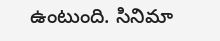ఉంటుంది. సినిమా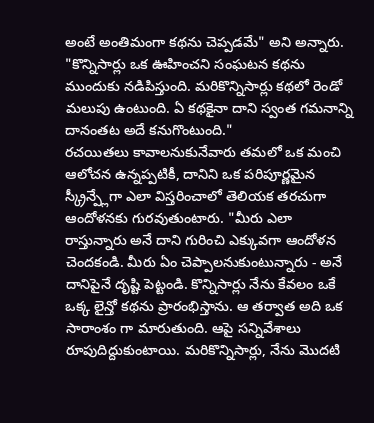అంటే అంతిమంగా కథను చెప్పడమే" అని అన్నారు. "కొన్నిసార్లు ఒక ఊహించని సంఘటన కథను ముందుకు నడిపిస్తుంది. మరికొన్నిసార్లు కథలో రెండో మలుపు ఉంటుంది. ఏ కథకైనా దాని స్వంత గమనాన్ని దానంతట అదే కనుగొంటుంది."
రచయితలు కావాలనుకునేవారు తమలో ఒక మంచి ఆలోచన ఉన్నప్పటికీ, దానిని ఒక పరిపూర్ణమైన స్క్రీన్ప్లేగా ఎలా విస్తరించాలో తెలియక తరచుగా ఆందోళనకు గురవుతుంటారు. "మీరు ఎలా రాస్తున్నారు అనే దాని గురించి ఎక్కువగా ఆందోళన చెందకండి. మీరు ఏం చెప్పాలనుకుంటున్నారు - అనే దానిపైనే దృష్టి పెట్టండి. కొన్నిసార్లు నేను కేవలం ఒకే ఒక్క లైన్తో కథను ప్రారంభిస్తాను. ఆ తర్వాత అది ఒక సారాంశం గా మారుతుంది. ఆపై సన్నివేశాలు రూపుదిద్దుకుంటాయి. మరికొన్నిసార్లు, నేను మొదటి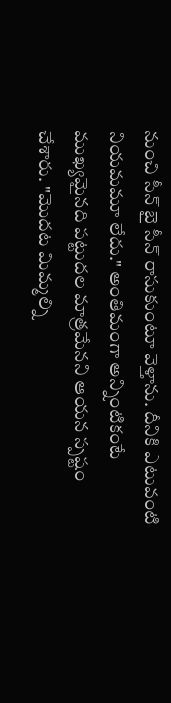నుంచి సీన్ బై సీన్ రాసుకుంటూ వెళ్తాను. దీనికి ఎటువంటి నియమమూ లేదు." అంతిమంగా అన్నింటికంటే ముఖ్యమైనది పట్టుదల మాత్రమేనని ఆయన స్పష్టం చేశారు. "మొదట మిమ్మల్ని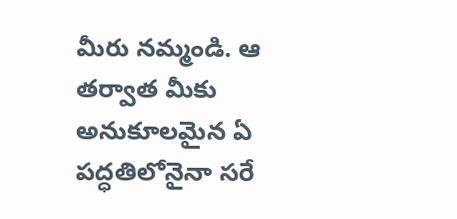మీరు నమ్మండి. ఆ తర్వాత మీకు అనుకూలమైన ఏ పద్ధతిలోనైనా సరే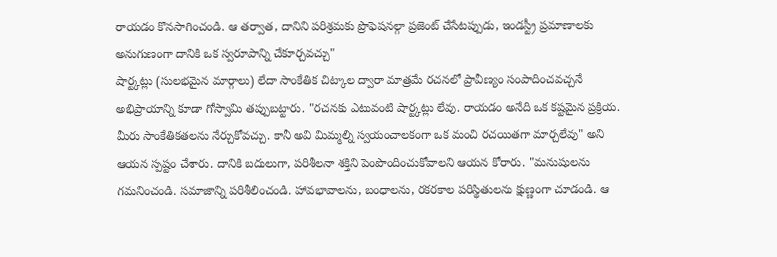రాయడం కొనసాగించండి. ఆ తర్వాత, దానిని పరిశ్రమకు ప్రొఫెషనల్గా ప్రజెంట్ చేసేటప్పుడు, ఇండస్ట్రీ ప్రమాణాలకు అనుగుణంగా దానికి ఒక స్వరూపాన్ని చేకూర్చవచ్చు"
షార్ట్కట్లు (సులభమైన మార్గాలు) లేదా సాంకేతిక చిట్కాల ద్వారా మాత్రమే రచనలో ప్రావీణ్యం సంపాదించవచ్చనే అభిప్రాయాన్ని కూడా గోస్వామి తప్పుబట్టారు. "రచనకు ఎటువంటి షార్ట్కట్లు లేవు. రాయడం అనేది ఒక కష్టమైన ప్రక్రియ. మీరు సాంకేతికతలను నేర్చుకోవచ్చు. కానీ అవి మిమ్మల్ని స్వయంచాలకంగా ఒక మంచి రచయితగా మార్చలేవు" అని ఆయన స్పష్టం చేశారు. దానికి బదులుగా, పరిశీలనా శక్తిని పెంపొందించుకోవాలని ఆయన కోరారు. "మనుషులను గమనించండి. సమాజాన్ని పరిశీలించండి. హావభావాలను, బంధాలను, రకరకాల పరిస్థితులను క్షుణ్ణంగా చూడండి. ఆ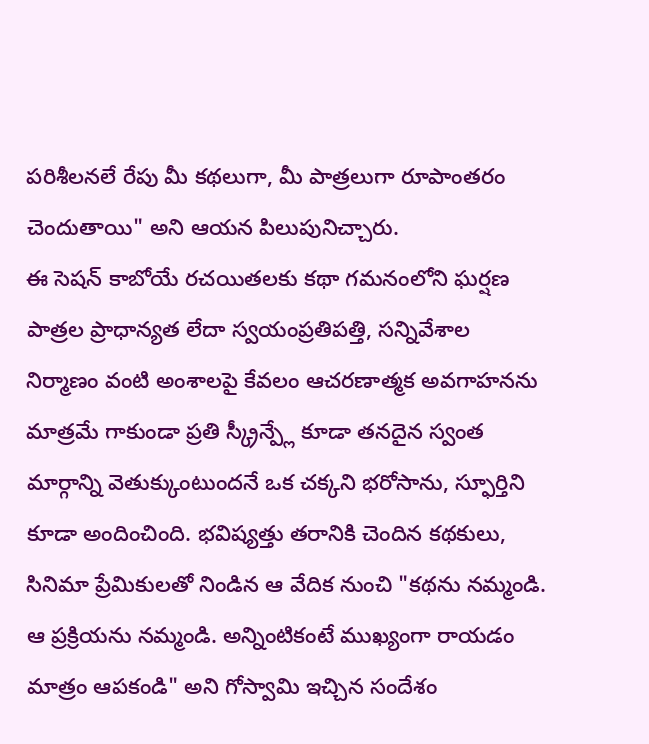పరిశీలనలే రేపు మీ కథలుగా, మీ పాత్రలుగా రూపాంతరం చెందుతాయి" అని ఆయన పిలుపునిచ్చారు.
ఈ సెషన్ కాబోయే రచయితలకు కథా గమనంలోని ఘర్షణ పాత్రల ప్రాధాన్యత లేదా స్వయంప్రతిపత్తి, సన్నివేశాల నిర్మాణం వంటి అంశాలపై కేవలం ఆచరణాత్మక అవగాహనను మాత్రమే గాకుండా ప్రతి స్క్రీన్ప్లే కూడా తనదైన స్వంత మార్గాన్ని వెతుక్కుంటుందనే ఒక చక్కని భరోసాను, స్ఫూర్తిని కూడా అందించింది. భవిష్యత్తు తరానికి చెందిన కథకులు, సినిమా ప్రేమికులతో నిండిన ఆ వేదిక నుంచి "కథను నమ్మండి. ఆ ప్రక్రియను నమ్మండి. అన్నింటికంటే ముఖ్యంగా రాయడం మాత్రం ఆపకండి" అని గోస్వామి ఇచ్చిన సందేశం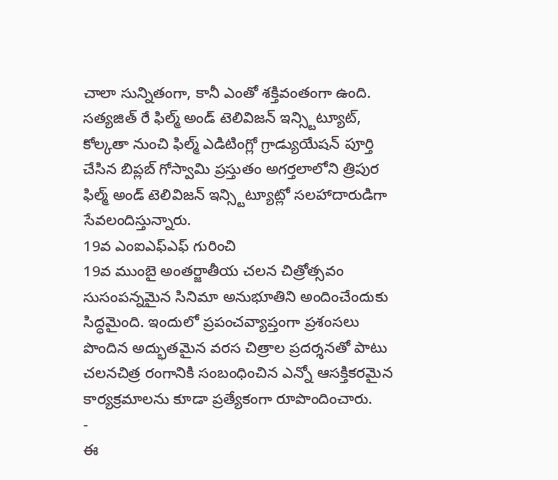చాలా సున్నితంగా, కానీ ఎంతో శక్తివంతంగా ఉంది.
సత్యజిత్ రే ఫిల్మ్ అండ్ టెలివిజన్ ఇన్స్టిట్యూట్, కోల్కతా నుంచి ఫిల్మ్ ఎడిటింగ్లో గ్రాడ్యుయేషన్ పూర్తి చేసిన బిప్లబ్ గోస్వామి ప్రస్తుతం అగర్తలాలోని త్రిపుర ఫిల్మ్ అండ్ టెలివిజన్ ఇన్స్టిట్యూట్లో సలహాదారుడిగా సేవలందిస్తున్నారు.
19వ ఎంఐఎఫ్ఎఫ్ గురించి
19వ ముంబై అంతర్జాతీయ చలన చిత్రోత్సవం సుసంపన్నమైన సినిమా అనుభూతిని అందించేందుకు సిద్ధమైంది. ఇందులో ప్రపంచవ్యాప్తంగా ప్రశంసలు పొందిన అద్భుతమైన వరస చిత్రాల ప్రదర్శనతో పాటు చలనచిత్ర రంగానికి సంబంధించిన ఎన్నో ఆసక్తికరమైన కార్యక్రమాలను కూడా ప్రత్యేకంగా రూపొందించారు.
-
ఈ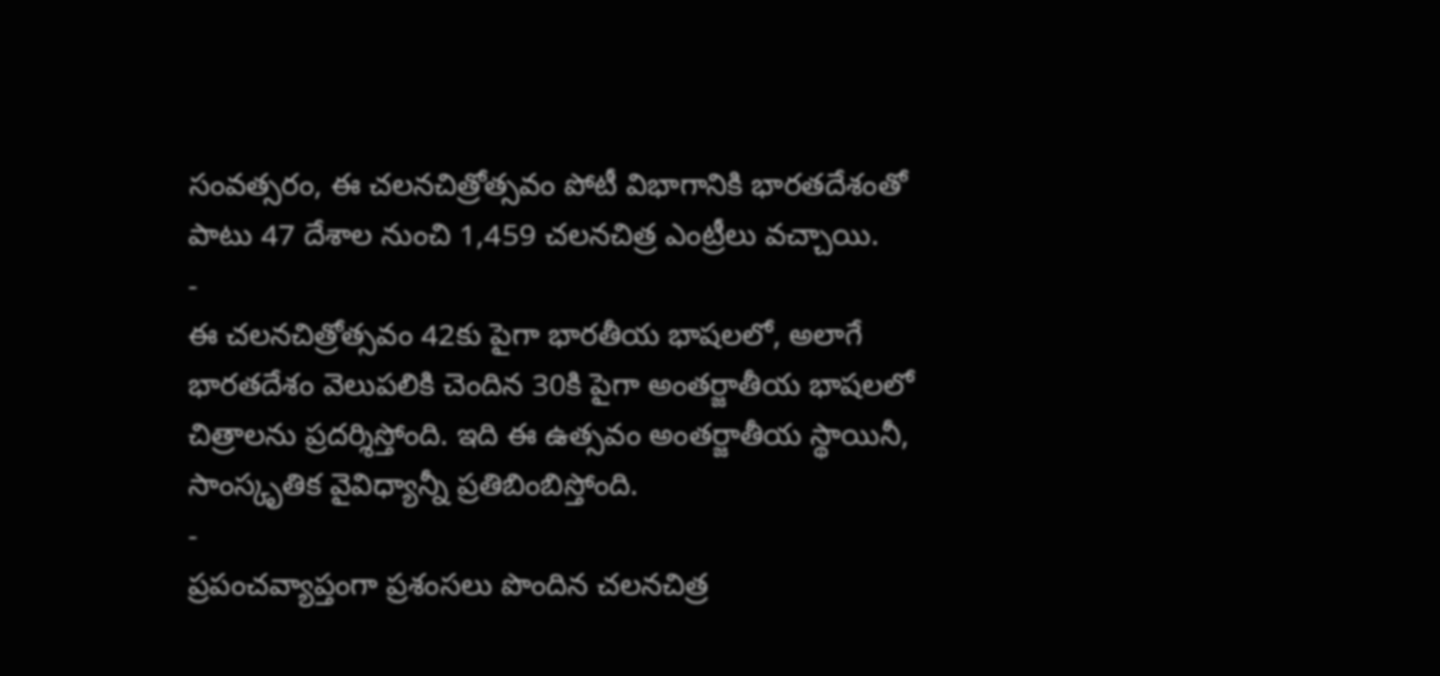సంవత్సరం, ఈ చలనచిత్రోత్సవం పోటీ విభాగానికి భారతదేశంతో పాటు 47 దేశాల నుంచి 1,459 చలనచిత్ర ఎంట్రీలు వచ్చాయి.
-
ఈ చలనచిత్రోత్సవం 42కు పైగా భారతీయ భాషలలో, అలాగే భారతదేశం వెలుపలికి చెందిన 30కి పైగా అంతర్జాతీయ భాషలలో చిత్రాలను ప్రదర్శిస్తోంది. ఇది ఈ ఉత్సవం అంతర్జాతీయ స్థాయినీ, సాంస్కృతిక వైవిధ్యాన్నీ ప్రతిబింబిస్తోంది.
-
ప్రపంచవ్యాప్తంగా ప్రశంసలు పొందిన చలనచిత్ర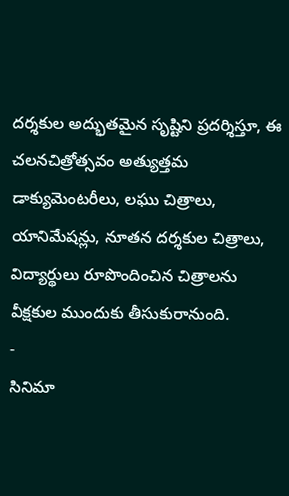దర్శకుల అద్భుతమైన సృష్టిని ప్రదర్శిస్తూ, ఈ చలనచిత్రోత్సవం అత్యుత్తమ డాక్యుమెంటరీలు, లఘు చిత్రాలు, యానిమేషన్లు, నూతన దర్శకుల చిత్రాలు, విద్యార్థులు రూపొందించిన చిత్రాలను వీక్షకుల ముందుకు తీసుకురానుంది.
-
సినిమా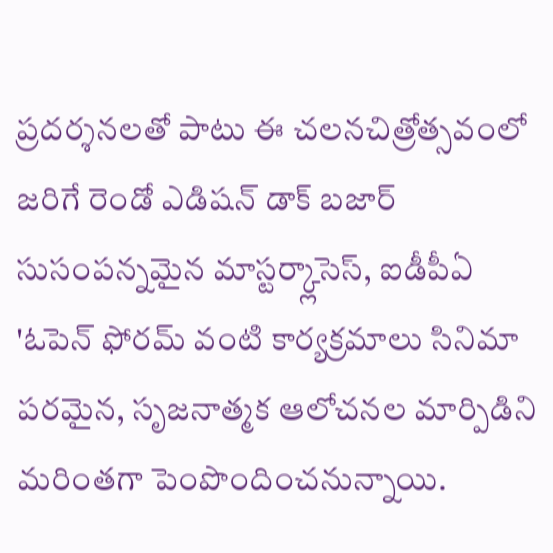ప్రదర్శనలతో పాటు ఈ చలనచిత్రోత్సవంలో జరిగే రెండో ఎడిషన్ డాక్ బజార్ సుసంపన్నమైన మాస్టర్క్లాసెస్, ఐడీపీఏ 'ఓపెన్ ఫోరమ్ వంటి కార్యక్రమాలు సినిమా పరమైన, సృజనాత్మక ఆలోచనల మార్పిడిని మరింతగా పెంపొందించనున్నాయి.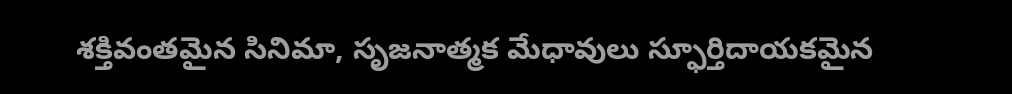శక్తివంతమైన సినిమా, సృజనాత్మక మేధావులు స్ఫూర్తిదాయకమైన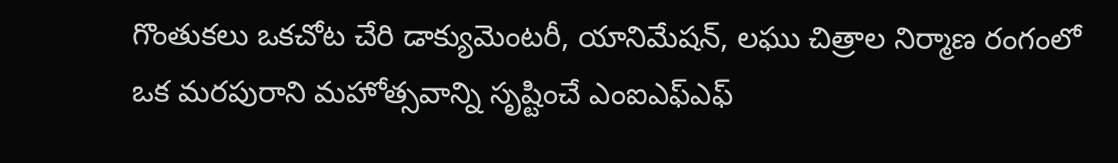గొంతుకలు ఒకచోట చేరి డాక్యుమెంటరీ, యానిమేషన్, లఘు చిత్రాల నిర్మాణ రంగంలో ఒక మరపురాని మహోత్సవాన్ని సృష్టించే ఎంఐఎఫ్ఎఫ్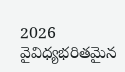2026 వైవిధ్యభరితమైన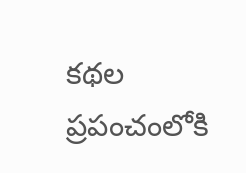కథల ప్రపంచంలోకి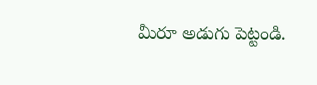మీరూ అడుగు పెట్టండి.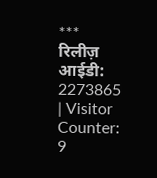***
रिलीज़ आईडी:
2273865
| Visitor Counter:
9